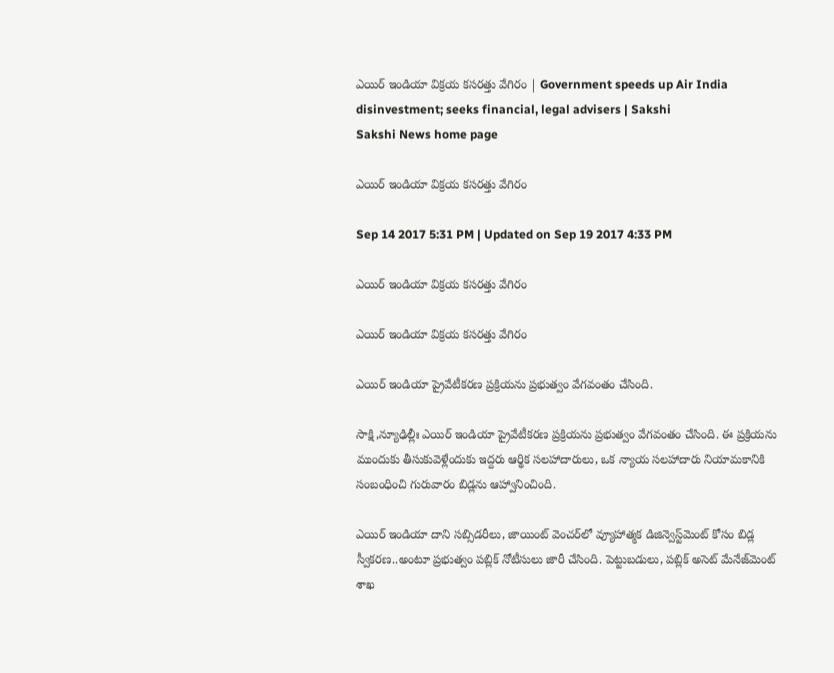ఎయిర్‌ ఇండియా విక్రయ కసరత్తు వేగిరం | Government speeds up Air India disinvestment; seeks financial, legal advisers | Sakshi
Sakshi News home page

ఎయిర్‌ ఇండియా విక్రయ కసరత్తు వేగిరం

Sep 14 2017 5:31 PM | Updated on Sep 19 2017 4:33 PM

ఎయిర్‌ ఇండియా విక్రయ కసరత్తు వేగిరం

ఎయిర్‌ ఇండియా విక్రయ కసరత్తు వేగిరం

ఎయిర్‌ ఇండియా ప్రైవేటీకరణ ప్రక్రియను ప్రభుత్వం వేగవంతం చేసింది.

సాక్షి,న్యూఢిల్లీః ఎయిర్‌ ఇండియా ప్రైవేటీకరణ ప్రక్రియను ప్రభుత్వం వేగవంతం చేసింది. ఈ ప్రక్రియను ముందుకు తీసుకువెళ్లేందుకు ఇద్దరు ఆర్థిక సలహాదారులు, ఒక న్యాయ సలహాదారు నియామకానికి సంబంధించి గురువారం బిడ్లను ఆహ్వానించింది.

ఎయిర్‌ ఇండియా దాని సబ్సిడరీలు, జాయింట్‌ వెంచర్‌లో వ్యూహాత్మక డిజిన్వెస్ట్‌మెంట్‌ కోసం బిడ్ల స్వీకరణ..అంటూ ప్రభుత్వం పబ్లిక్‌ నోటీసులు జారీ చేసింది. పెట్టుబడులు, పబ్లిక్‌ అసెట్‌ మేనేజ్‌మెంట్‌ శాఖ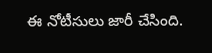ఈ నోటీసులు జారీ చేసింది.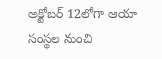అక్టోబర్‌ 12లోగా ఆయా సంస్థల నుంచి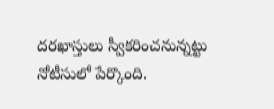దరఖాస్తులు స్వీకరించనున‍్నట్టు నోటీసులో పేర్కొంది.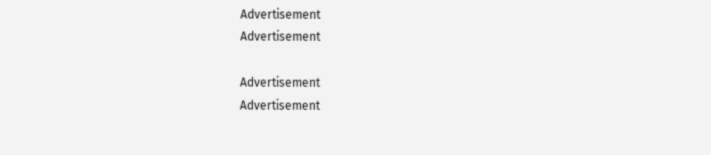Advertisement
Advertisement

Advertisement
Advertisement